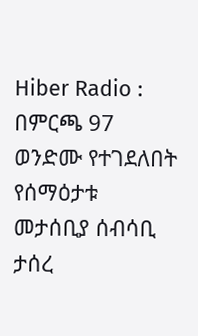Hiber Radio : በምርጫ 97 ወንድሙ የተገደለበት የሰማዕታቱ መታሰቢያ ሰብሳቢ ታሰረ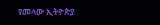የመላው ኢትዮጵያ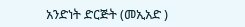አንድነት ድርጅት (መኢአድ )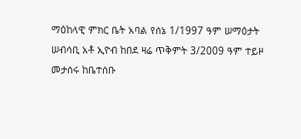ማዕከላዊ ምክር ቤት አባል የሰኔ 1/1997 ዓም ሠማዕታት ሠብሳቢ አቶ ኢዮብ ከበደ ዛሬ ጥቅምት 3/2009 ዓም ተይዞ መታሰሩ ከቤተሰቡ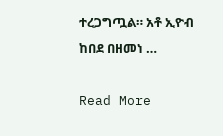ተረጋግጧል። አቶ ኢዮብ ከበደ በዘመነ …

Read More